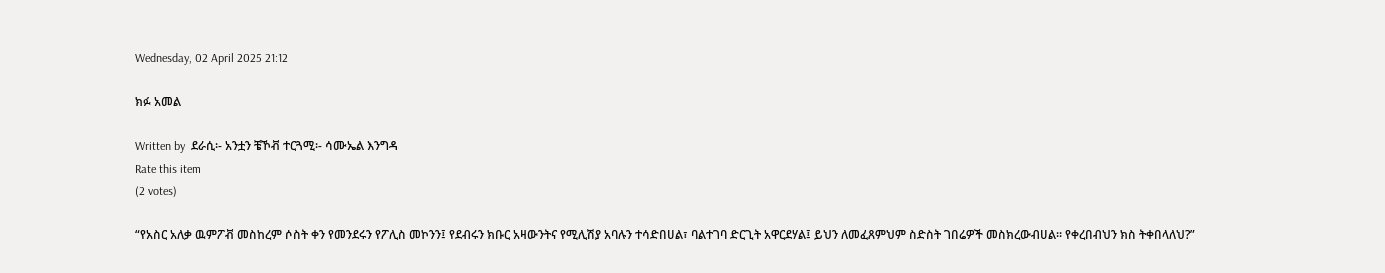Wednesday, 02 April 2025 21:12

ክፉ አመል

Written by  ደራሲ፡- አንቷን ቼኾቭ ተርጓሚ፡- ሳሙኤል እንግዳ
Rate this item
(2 votes)

“የአስር አለቃ ዉምፖቭ መስከረም ሶስት ቀን የመንደሩን የፖሊስ መኮንን፤ የደብሩን ክቡር አዛውንትና የሚሊሽያ አባሉን ተሳድበሀል፣ ባልተገባ ድርጊት አዋርደሃል፤ ይህን ለመፈጸምህም ስድስት ገበሬዎች መስክረውብሀል፡፡ የቀረበብህን ክስ ትቀበላለህ?”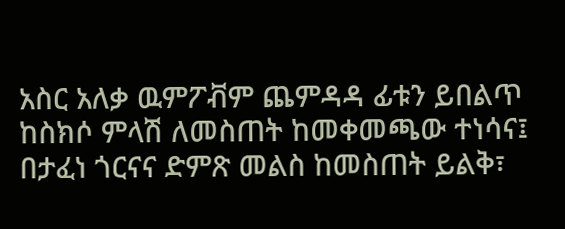አስር አለቃ ዉምፖቭም ጨምዳዳ ፊቱን ይበልጥ ከስክሶ ምላሽ ለመስጠት ከመቀመጫው ተነሳና፤ በታፈነ ጎርናና ድምጽ መልስ ከመስጠት ይልቅ፣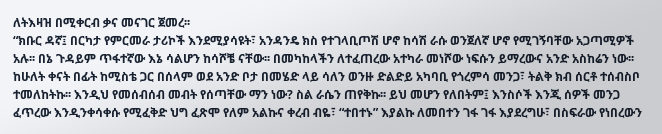ለትእዛዝ በሚቀርብ ቃና መናገር ጀመረ፡፡
“ክቡር ዳኛ፤ በርካታ የምርመራ ታሪኮች እንደሚያሳዩት፣ አንዳንዴ ክስ የተገላቢጦሽ ሆኖ ከሳሽ ራሱ ወንጀለኛ ሆኖ የሚገኝባቸው አጋጣሚዎች አሉ፡፡ በኔ ጉዳይም ጥፋተኛው እኔ ሳልሆን ከሳሾቼ ናቸው፡፡ በመካከላችን ለተፈጠረው አተካራ መነሾው ነፍሱን ይማረውና አንድ አስከሬን ነው፡፡ ከሁለት ቀናት በፊት ከሚስቴ ጋር በሰላም ወደ አንድ ቦታ በመሄድ ላይ ሳለን ወንዙ ድልድይ አካባቢ የጎረምሳ መንጋ፣ ትልቅ ክብ ሰርቶ ተሰብስቦ ተመለከትኩ፡፡ እንዲህ የመሰብሰብ መብት የሰጣቸው ማን ነው? ስል ራሴን ጠየቅኩ፡፡ ይህ መሆን የለበትም፤ እንስሶች እንጂ ሰዎች መንጋ ፈጥረው እንዲንቀሳቀሱ የሚፈቅድ ህግ ፈጽሞ የለም አልኩና ቀረብ ብዬ፣ “ተበተኑ” እያልኩ ለመበተን ገፋ ገፋ እያደረግሁ፣ በስፍራው የነበረውን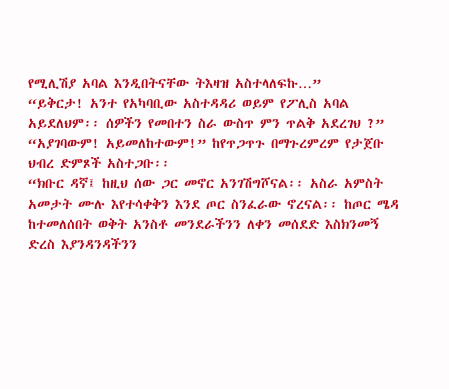የሚሊሽያ አባል እንዲበትናቸው ትእዛዝ አስተላለፍኩ…”
“ይቅርታ! አንተ የአካባቢው አስተዳዳሪ ወይም የፖሊስ አባል አይደለህም፡፡ ሰዎችን የመበተን ስራ ውስጥ ምን ጥልቅ አደረገህ ?”
“አያገባውም! አይመለከተውም!” ከየጥጋጥጉ በማጉረምረም የታጀቡ ህብረ ድምጾች አስተጋቡ፡፡
“ክቡር ዳኛ፤ ከዚህ ሰው ጋር መኖር አንገሽግሾናል፡፡ አስራ አምስት አመታት ሙሉ እየተሳቀቅን እንደ ጦር ስንፈራው ኖረናል፡፡ ከጦር ሜዳ ከተመለሰበት ወቅት አንስቶ መንደራችንን ለቀን መሰደድ እስክንመኝ ድረስ እያንዳንዳችንን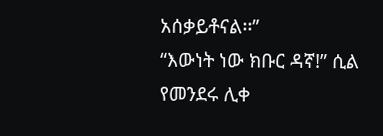አሰቃይቶናል፡፡”
“እውነት ነው ክቡር ዳኛ!” ሲል የመንደሩ ሊቀ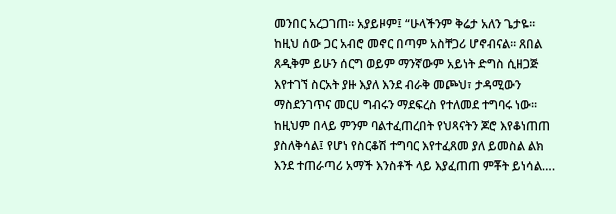መንበር አረጋገጠ፡፡ አያይዞም፤ “ሁላችንም ቅሬታ አለን ጌታዬ፡፡ ከዚህ ሰው ጋር አብሮ መኖር በጣም አስቸጋሪ ሆኖብናል፡፡ ጸበል ጸዲቅም ይሁን ሰርግ ወይም ማንኛውም አይነት ድግስ ሲዘጋጅ እየተገኘ ስርአት ያዙ እያለ እንደ ብራቅ መጮህ፣ ታዳሚውን ማስደንገጥና መርሀ ግብሩን ማደፍረስ የተለመደ ተግባሩ ነው፡፡ ከዚህም በላይ ምንም ባልተፈጠረበት የህጻናትን ጆሮ እየቆነጠጠ ያስለቅሳል፤ የሆነ የስርቆሽ ተግባር እየተፈጸመ ያለ ይመስል ልክ እንደ ተጠራጣሪ አማች እንስቶች ላይ እያፈጠጠ ምቾት ይነሳል….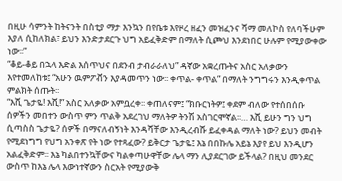በዚሁ ሳምንት ከትናንት በስቲያ ማታ እንኳን በየቤቱ እየዞረ ዘፈን መዝፈንና ሻማ መለኮስ የለባችሁም እያለ ሲከለክል፣ ይህን እንድታደርጉ ህግ አይፈቅድም በማለት ሲጮህ እንደነበር ሁሉም የሚያውቀው ነው፡፡”
“ቆይ-ቆይ በኋላ እድል እሰጥህና በደንብ ታብራራለህ” ዳኛው አቋረጡትና አስር አለቃውን እየተመለከቱ፤ “አሁን ዉምፖቭን እያዳመጥን ነው፡፡ ቀጥል- ቀጥል” በማለት ንግግሩን እንዲቀጥል ምልክት ሰጡት፡፡
“እሺ ጌታዬ! እሺ!” አስር አለቃው አምቧረቀ፡፡ ቀጠለናም፤ “ክቡርነትዎ፤ ቀደም ብለው የተሰበሰቡ ሰዎችን መበተን ውስጥ ምን ጥልቅ አደረገህ ማለትዎ ትንሽ አስገርሞኛል፡፡… እሺ ይሁን ግን ህግ ሲጣስስ ጌታዬ? ሰዎች በማናለብኝነት እንዳሻቸው እንዲረብሹ ይፈቀዳል ማለት ነው? ይህን መብት የሚደነግግ የህግ አንቀጽ የት ነው የተጻፈው? ይቅርታ ጌታዬ፤ እኔ በበኩሌ አይኔ እያየ ይህ እንዲሆን አልፈቅድም፡፡ እኔ ካልበተንኳቸውና ካልቀጣሁዋቸው ሌላ ማን ሊያደርገው ይችላል? በዚህ መንደር ውስጥ ከእኔ ሌላ እውነተኛውን ስርአት የሚያውቅ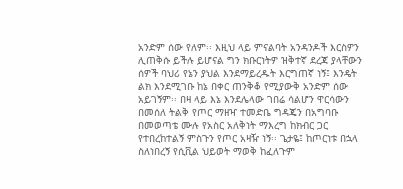አንድም ሰው የለም፡፡ እዚህ ላይ ምናልባት አንዳንዶች እርስዎን ሊጠቅሱ ይችሉ ይሆናል ግን ክቡርነትዎ ዝቅተኛ ደረጃ ያላቸውን ሰዎች ባህሪ የኔን ያህል እንደማይረዱት እርግጠኛ ነኝ፤ እንዴት ልክ እንደሚገቡ ከኔ በቀር ጠንቅቆ የሚያውቅ አንድም ሰው አይገኝም፡፡ በዛ ላይ እኔ እንደሌላው ገበሬ ሳልሆን ዋርሳውን በመሰለ ትልቅ የጦር ማዘዣ ተመድቤ ግዳጄን በአግባቡ በመወጣቴ ሙሉ የአስር አለቅነት ማእረግ ከክብር ጋር የተበረከተልኝ ምስጉን የጦር አዛዥ ነኝ፡፡ ጌታዬ፤ ከጦርነቱ በኋላ ስለነበረኝ የሲቪል ህይወት ማወቅ ከፈለጉም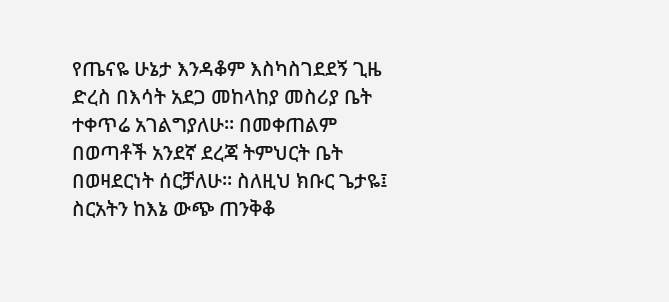የጤናዬ ሁኔታ እንዳቆም እስካስገደደኝ ጊዜ ድረስ በእሳት አደጋ መከላከያ መስሪያ ቤት ተቀጥሬ አገልግያለሁ፡፡ በመቀጠልም በወጣቶች አንደኛ ደረጃ ትምህርት ቤት በወዛደርነት ሰርቻለሁ፡፡ ስለዚህ ክቡር ጌታዬ፤ ስርአትን ከእኔ ውጭ ጠንቅቆ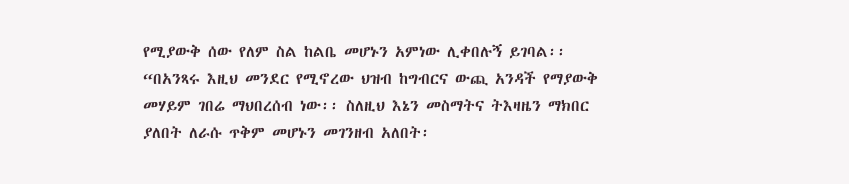የሚያውቅ ሰው የለም ስል ከልቤ መሆኑን አምነው ሊቀበሉኝ ይገባል፡፡
“በአንጻሩ እዚህ መንደር የሚኖረው ህዝብ ከግብርና ውጪ አንዳች የማያውቅ መሃይም ገበሬ ማህበረሰብ ነው፡፡ ስለዚህ እኔን መስማትና ትእዛዜን ማክበር ያለበት ለራሱ ጥቅም መሆኑን መገንዘብ አለበት፡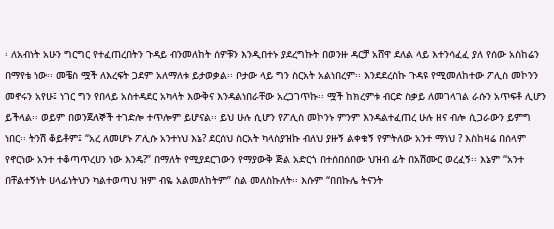፡ ለአብነት አሁን ግርግር የተፈጠረበትን ጉዳይ ብንመለከት ሰዎቹን እንዲበተኑ ያደረግኩት በወንዙ ዳርቻ አሸዋ ደለል ላይ እተንሳፈፈ ያለ የሰው አስከሬን በማየቴ ነው፡፡ መቼስ ሟች ለእረፍት ጋደም አለማለቱ ይታወቃል፡፡ ቦታው ላይ ግን ስርአት አልነበረም፡፡ እንደደረስኩ ጉዳዩ የሚመለከተው ፖሊስ መኮንን መኖሩን አየሁ፤ ነገር ግን የበላይ አስተዳደር አካላት እውቅና እንዳልነበራቸው አረጋገጥኩ፡፡ ሟች ከክረምቱ ብርድ ስቃይ ለመገላገል ራሱን አጥፍቶ ሊሆን ይችላል፡፡ ወይም በወንጀለኞች ተገድሎ ተጥሎም ይሆናል፡፡ ይህ ሁሉ ሲሆን የፖሊስ መኮንኑ ምንም እንዳልተፈጠረ ሁሉ ዘና ብሎ ሲጋራውን ይምግ ነበር፡፡ ትንሽ ቆይቶም፤ “አረ ለመሆኑ ፖሊሱ አንተነህ እኔ? ደርሰህ ስርአት ካላስያዝኩ ብለህ ያዙኝ ልቀቁኝ የምትለው አንተ ማነህ ? እስከዛሬ በሰላም የኖርነው አንተ ተቆጣጥረሀን ነው እንዴ?” በማለት የሚያደርገውን የማያውቅ ጅል አድርጎ በተሰበሰበው ህዝብ ፊት በአሽሙር ወረፈኝ፡፡ እኔም “አንተ በቸልተኝነት ሀላፊነትህን ካልተወጣህ ዝም ብዬ አልመለከትም” ስል መለስኩለት፡፡ እሱም “በበኩሌ ትናንት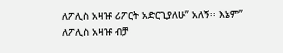ለፖሊስ አዛዡ ሪፖርት አድርጊያለሁ” አለኝ፡፡ እኔም” ለፖሊስ አዛዡ ብቻ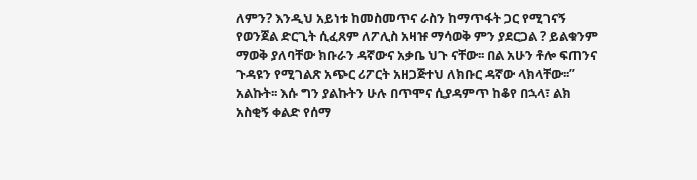ለምን? እንዲህ አይነቱ ከመስመጥና ራስን ከማጥፋት ጋር የሚገናኝ የወንጀል ድርጊት ሲፈጸም ለፖሊስ አዛዡ ማሳወቅ ምን ያደርጋል ? ይልቁንም ማወቅ ያለባቸው ክቡራን ዳኛውና አቃቤ ህጉ ናቸው፡፡ በል አሁን ቶሎ ፍጠንና ጉዳዩን የሚገልጽ አጭር ሪፖርት አዘጋጅተህ ለክቡር ዳኛው ላክላቸው፡፡” አልኩት፡፡ እሱ ግን ያልኩትን ሁሉ በጥሞና ሲያዳምጥ ከቆየ በኋላ፣ ልክ አስቂኝ ቀልድ የሰማ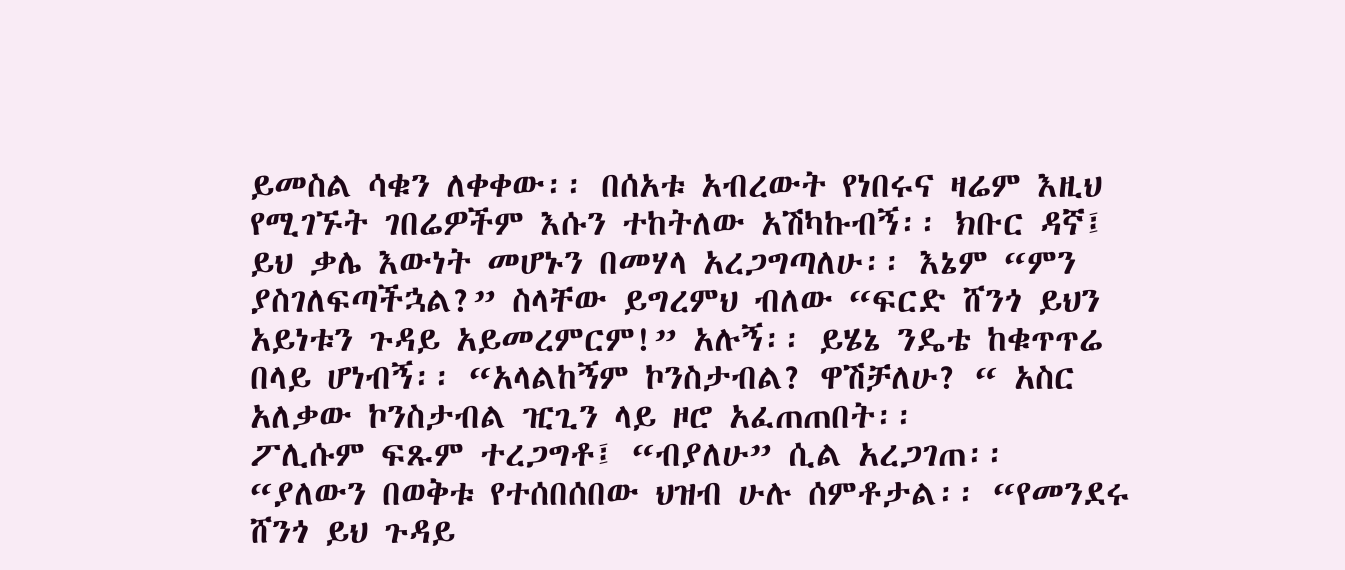ይመስል ሳቁን ለቀቀው፡፡ በሰአቱ አብረውት የነበሩና ዛሬም እዚህ የሚገኙት ገበሬዎችም እሱን ተከትለው አሽካኩብኝ፡፡ ክቡር ዳኛ፤ ይህ ቃሌ እውነት መሆኑን በመሃላ አረጋግጣለሁ፡፡ እኔም “ምን ያስገለፍጣችኋል?” ስላቸው ይግረምህ ብለው “ፍርድ ሸንጎ ይህን አይነቱን ጉዳይ አይመረምርም!” አሉኝ፡፡ ይሄኔ ንዴቴ ከቁጥጥሬ በላይ ሆነብኝ፡፡ “አላልከኝም ኮንስታብል? ዋሽቻለሁ? “ አስር አለቃው ኮንስታብል ዢጊን ላይ ዞሮ አፈጠጠበት፡፡
ፖሊሱም ፍጹም ተረጋግቶ፤ “ብያለሁ” ሲል አረጋገጠ፡፡
“ያለውን በወቅቱ የተሰበሰበው ህዝብ ሁሉ ሰምቶታል፡፡ “የመንደሩ ሸንጎ ይህ ጉዳይ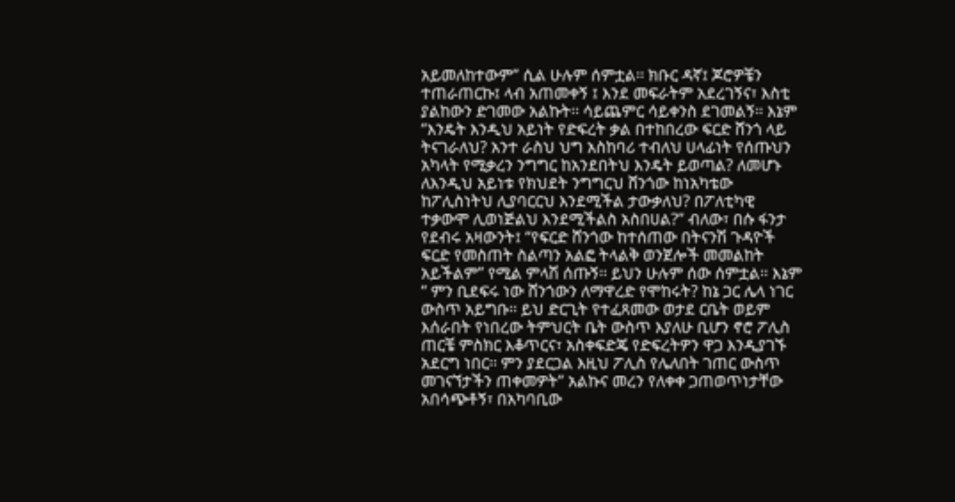አይመለከተውም” ሲል ሁሉም ሰምቷል፡፡ ክቡር ዳኛ፤ ጆሮዎቼን ተጠራጠርኩ፤ ላብ አጠመቀኝ ፤ እንደ መፍራትም አደረገኝና፣ እስቲ ያልከውን ድገመው አልኩት፡፡ ሳይጨምር ሳይቀንስ ደገመልኝ፡፡ እኔም “እንዴት እንዲህ አይነት የድፍረት ቃል በተከበረው ፍርድ ሸንጎ ላይ ትናገራለህ? አንተ ራስህ ህግ አስከባሪ ተብለህ ሀላፊነት የሰጡህን አካላት የሚቃረን ንግግር ከአንደበትህ እንዴት ይወጣል? ለመሆኑ ለእንዲህ አይነቱ የክህደት ንግግርህ ሸንጎው ከነአካቴው ከፖሊስነትህ ሊያባርርህ እንደሚችል ታውቃለህ? በፖለቲካዊ ተቃውሞ ሊወነጅልህ እንደሚችልስ አስበሀል?” ብለው፣ በሱ ፋንታ የደብሩ አዛውንት፤ “የፍርድ ሸንጎው ከተሰጠው በትናንሽ ጉዳዮች ፍርድ የመስጠት ስልጣን አልፎ ትላልቅ ወንጀሎች መመልከት አይችልም” የሚል ምላሽ ሰጡኝ፡፡ ይህን ሁሉም ሰው ሰምቷል፡፡ እኔም “ ምን ቢደፍሩ ነው ሸንጎውን ለማዋረድ የሞከሩት? ከኔ ጋር ሌላ ነገር ውስጥ አይግቡ፡፡ ይህ ድርጊት የተፈጸመው ወታደ ርቤት ወይም እሰራበት የነበረው ትምህርት ቤት ውስጥ እያለሁ ቢሆን ኖሮ ፖሊስ ጠርቼ ምስክር እቆጥርና፣ አስቀፍድጄ የድፍረትዎን ዋጋ እንዲያገኙ አደርግ ነበር፡፡ ምን ያደርጋል እዚህ ፖሊስ የሌለበት ገጠር ውስጥ መገናኘታችን ጠቀመዎት” አልኩና መረን የለቀቀ ጋጠወጥነታቸው አበሳጭቶኝ፣ በአካባቢው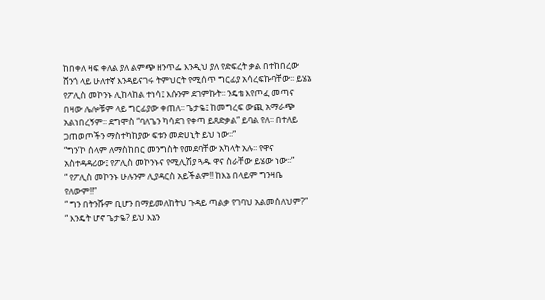ከበቀለ ዛፍ ቀለል ያለ ልምጭ ዘንጥፌ እንዲህ ያለ የድፍረት ቃል በተከበረው ሸንጎ ላይ ሁለተኛ እንዳይናገሩ ትምህርት የሚሰጥ ግርፊያ አሳረፍኩባቸው፡፡ ይሄኔ የፖሊስ መኮንኑ ሊከላከል ተነሳ፤ እሱንም ደገምኩት፡፡ ንዴቴ እየጦፈ መጣና በዛው ሌሎቹም ላይ ግርፊያው ቀጠለ፡፡ ጌታዬ፤ ከመግረፍ ውጪ አማራጭ አልነበረኝም፡፡ ደግሞስ “ባለጌን ካሳደገ የቀጣ ይጸድቃል” ይባል የለ፡፡ በተለይ ጋጠወጦችን ማስተካከያው ፍቱን መድሀኒት ይህ ነው፡፡”
“ግን’ኮ ሰላም ለማስከበር መንግስት የመደባቸው አካላት አሉ፡፡ የዋና አስተዳዳሪው፤ የፖሊስ መኮንኑና የሚሊሽያ ጓዱ ዋና ስራቸው ይሄው ነው፡፡”
“ የፖሊስ መኮንኑ ሁሉንም ሊያዳርስ አይችልም!! ከእኔ በላይም ግንዛቤ የለውም!!”
“ ግን በትንሹም ቢሆን በማይመለከትህ ጉዳይ ጣልቃ የገባህ አልመሰለህም?”
“ እንዴት ሆኖ ጌታዬ? ይህ እኔን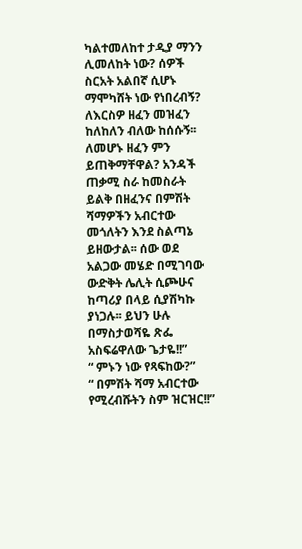ካልተመለከተ ታዲያ ማንን ሊመለከት ነው? ሰዎች ስርአት አልበኛ ሲሆኑ ማሞካሸት ነው የነበረብኝ? ለእርስዎ ዘፈን መዝፈን ከለከለን ብለው ከሰሱኝ፡፡ ለመሆኑ ዘፈን ምን ይጠቅማቸዋል? አንዳች ጠቃሚ ስራ ከመስራት ይልቅ በዘፈንና በምሽት ሻማዎችን አብርተው መጎለትን እንደ ስልጣኔ ይዘውታል፡፡ ሰው ወደ አልጋው መሄድ በሚገባው ውድቅት ሌሊት ሲጮሁና ከጣሪያ በላይ ሲያሽካኩ ያነጋሉ፡፡ ይህን ሁሉ በማስታወሻዬ ጽፌ አስፍሬዋለው ጌታዬ!!”
“ ምኑን ነው የጻፍከው?”
“ በምሽት ሻማ አብርተው የሚረብሹትን ስም ዝርዝር!!”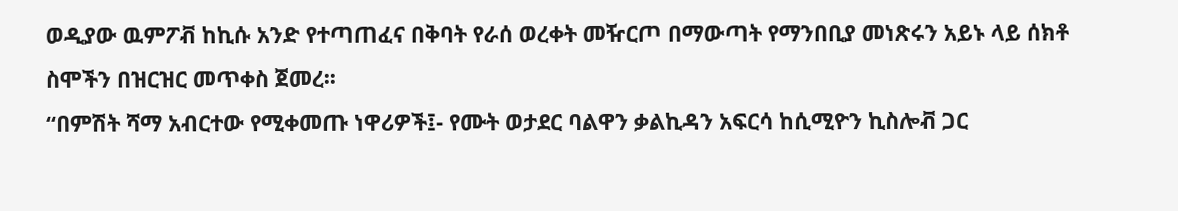ወዲያው ዉምፖቭ ከኪሱ አንድ የተጣጠፈና በቅባት የራሰ ወረቀት መዥርጦ በማውጣት የማንበቢያ መነጽሩን አይኑ ላይ ሰክቶ ስሞችን በዝርዝር መጥቀስ ጀመረ፡፡
“በምሽት ሻማ አብርተው የሚቀመጡ ነዋሪዎች፤- የሙት ወታደር ባልዋን ቃልኪዳን አፍርሳ ከሲሚዮን ኪስሎቭ ጋር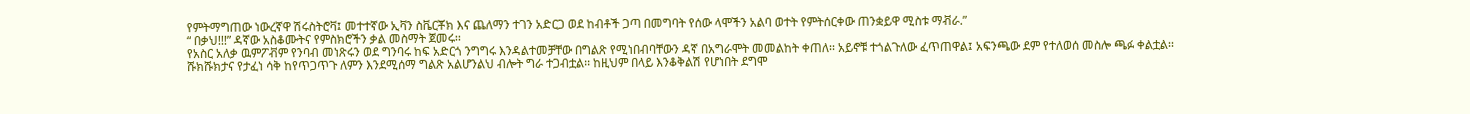የምትማግጠው ነውረኛዋ ሽሩስትሮቫ፤ መተተኛው ኢቫን ስቬርቾክ እና ጨለማን ተገን አድርጋ ወደ ከብቶች ጋጣ በመግባት የሰው ላሞችን አልባ ወተት የምትሰርቀው ጠንቋይዋ ሚስቱ ማቭራ.”
“ በቃህ!!!” ዳኛው አስቆሙትና የምስክሮችን ቃል መስማት ጀመሩ፡፡
የአስር አለቃ ዉምፖቭም የንባብ መነጽሩን ወደ ግንባሩ ከፍ አድርጎ ንግግሩ እንዳልተመቻቸው በግልጽ የሚነበብባቸውን ዳኛ በአግራሞት መመልከት ቀጠለ፡፡ አይኖቹ ተጎልጉለው ፈጥጠዋል፤ አፍንጫው ደም የተለወሰ መስሎ ጫፉ ቀልቷል፡፡ ሹክሹክታና የታፈነ ሳቅ ከየጥጋጥጉ ለምን እንደሚሰማ ግልጽ አልሆንልህ ብሎት ግራ ተጋብቷል፡፡ ከዚህም በላይ እንቆቅልሽ የሆነበት ደግሞ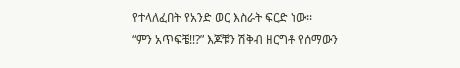የተላለፈበት የአንድ ወር እስራት ፍርድ ነው፡፡
“ምን አጥፍቼ!!?” እጆቹን ሽቅብ ዘርግቶ የሰማውን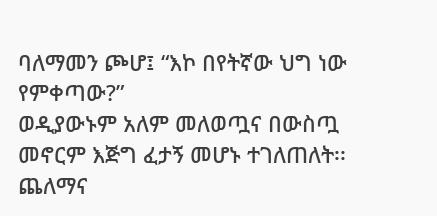ባለማመን ጮሆ፤ “እኮ በየትኛው ህግ ነው የምቀጣው?”
ወዲያውኑም አለም መለወጧና በውስጧ መኖርም እጅግ ፈታኝ መሆኑ ተገለጠለት፡፡ ጨለማና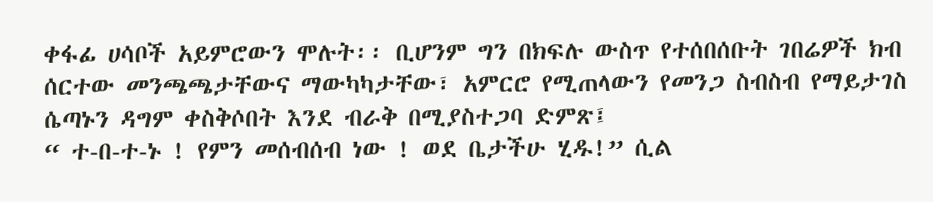ቀፋፊ ሀሳቦች አይምሮውን ሞሉት፡፡ ቢሆንም ግን በክፍሉ ውስጥ የተሰበሰቡት ገበሬዎች ክብ ሰርተው መንጫጫታቸውና ማውካካታቸው፣ አምርሮ የሚጠላውን የመንጋ ስብስብ የማይታገስ ሴጣኑን ዳግም ቀስቅሶበት እንደ ብራቅ በሚያስተጋባ ድምጽ፤
“ ተ-በ-ተ-ኑ ! የምን መሰብሰብ ነው ! ወደ ቤታችሁ ሂዱ!” ሲል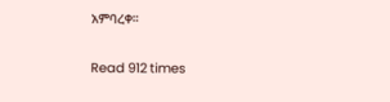አምባረቀ፡፡

Read 912 times